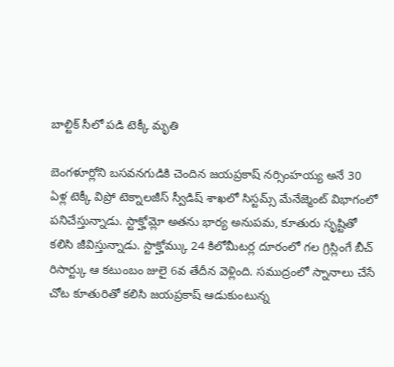బాల్టిక్ సీలో పడి టెక్కీ మృతి

బెంగళూర్లోని బసవనగుడికి చెందిన జయప్రకాష్ నర్సింహయ్య అనే 30 ఏళ్ల టెక్కీ విప్రో టెక్నాలజీస్ స్వీడిష్ శాఖలో సిస్టమ్స్ మేనేజ్మెంట్ విభాగంలో పనిచేస్తున్నాడు. స్టాక్హోమ్లో అతను భార్య అనుపమ, కూతురు సృష్టితో కలిసి జీవిస్తున్నాడు. స్టాక్హోమ్కు 24 కిలోమీటర్ల దూరంలో గల గ్రిస్లింగే బీచ్ రిసార్ట్కు ఆ కటుంబం జులై 6వ తేదీన వెళ్లింది. సముద్రంలో స్నానాలు చేసే చోట కూతురితో కలిసి జయప్రకాష్ ఆడుకుంటున్న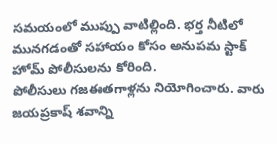సమయంలో ముప్పు వాటిల్లింది. భర్త నీటిలో మునగడంతో సహాయం కోసం అనుపమ స్టాక్ హోమ్ పోలీసులను కోరింది.
పోలీసులు గజఈతగాళ్లను నియోగించారు. వారు జయప్రకాష్ శవాన్ని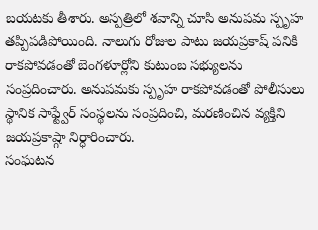బయటకు తీశారు. అస్పత్రిలో శవాన్ని చూసి అనుపమ స్పృహ తప్పిపడిపోయింది. నాలుగు రోజుల పాటు జయప్రకాష్ పనికి రాకపోవడంతో బెంగళూర్లోని కుటుంబ సభ్యులను సంప్రదించారు. అనుపమకు స్పృహ రాకపోవడంతో పోలీసులు స్థానిక సాఫ్ట్వేర్ సంస్థలను సంప్రదించి, మరణించిన వ్యక్తిని జయప్రకాష్గా నిర్ధారించారు.
సంఘటన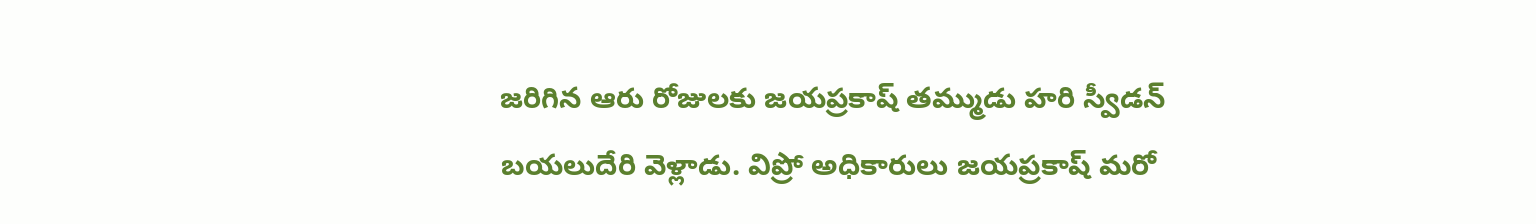జరిగిన ఆరు రోజులకు జయప్రకాష్ తమ్ముడు హరి స్వీడన్ బయలుదేరి వెళ్లాడు. విప్రో అధికారులు జయప్రకాష్ మరో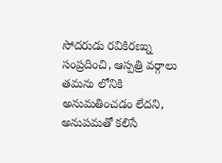సోదరుడు రవికిరణ్ను సంప్రదించి, ఆస్పత్రి వర్గాలు తమను లోనికి అనుమతించడం లేదని, అనుపమతో కలిసే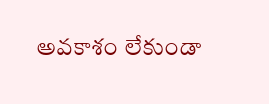అవకాశం లేకుండా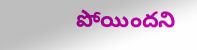పోయిందని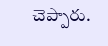చెప్పారు.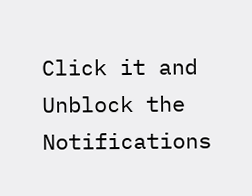Click it and Unblock the Notifications